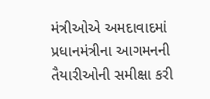મંત્રીઓએ અમદાવાદમાં પ્રધાનમંત્રીના આગમનની તૈયારીઓની સમીક્ષા કરી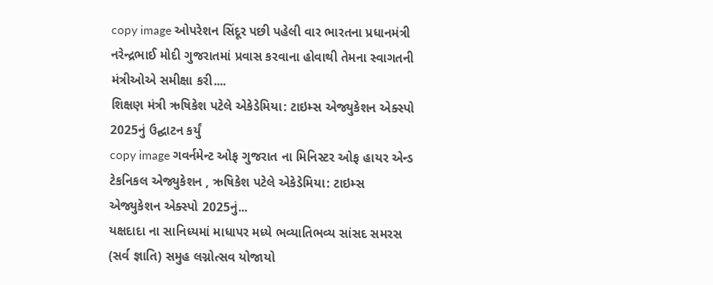copy image ઓપરેશન સિંદૂર પછી પહેલી વાર ભારતના પ્રધાનમંત્રી નરેન્દ્રભાઈ મોદી ગુજરાતમાં પ્રવાસ કરવાના હોવાથી તેમના સ્વાગતની મંત્રીઓએ સમીક્ષા કરી....
શિક્ષણ મંત્રી ઋષિકેશ પટેલે એકેડેમિયા: ટાઇમ્સ એજ્યુકેશન એક્સ્પો 2025નું ઉદ્ઘાટન કર્યું
copy image ગવર્નમેન્ટ ઓફ ગુજરાત ના મિનિસ્ટર ઓફ હાયર એન્ડ ટેકનિકલ એજ્યુકેશન , ઋષિકેશ પટેલે એકેડેમિયા: ટાઇમ્સ એજ્યુકેશન એક્સ્પો 2025નું...
યક્ષદાદા ના સાનિધ્યમાં માધાપર મધ્યે ભવ્યાતિભવ્ય સાંસદ સમરસ (સર્વ જ્ઞાતિ) સમુહ લગ્નોત્સવ યોજાયો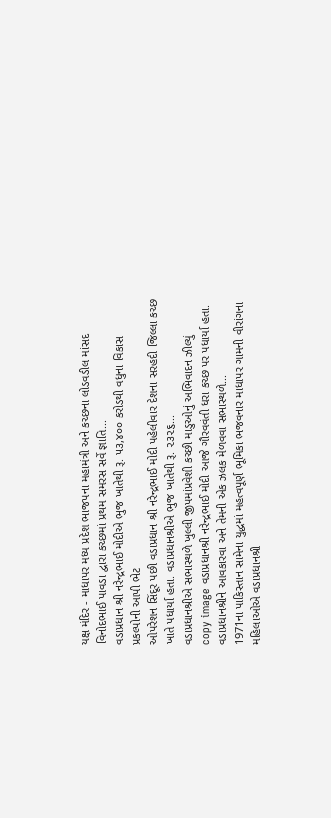યક્ષ મંદિર - માધાપર મધ્ય પ્રદેશ ભાજપના મહામંત્રી અને કચ્છના લોડવડીલ માંસદ વિનોદભાઈ પાવડા દ્વારા કચ્છમાં પ્રથમ સમરસ સર્વે જ્ઞાતિ...
વડાપ્રધાન શ્રી નરેન્દ્રભાઈ મોદીએ ભુજ ખાતેથી રૂ. ૫૩,૪૦૦ કરોડથી વધુના વિકાસ પ્રકલ્પોની આપી ભેટ
ઓપરેશન સિંદૂર પછી વડાપ્રધાન શ્રી નરેન્દ્રભાઈ મોદી પહેલીવાર દેશના સરહદી જિલ્લા કચ્છ ખાતે પધાર્યા હતા. વડાપ્રધાનશ્રીએ ભુજ ખાતેથી રૂ. ૨૩૨૬...
વડાપ્રધાનશ્રીએ સભાસ્થળે ખુલ્લી જીપમાંપ્રવેશી કચ્છી માડુઓનું અભિવાદન ઝીલ્યું
copy image વડાપ્રધાનશ્રી નરેન્દ્રભાઈ મોદી આજે ગૌરવવંતી ધરા કચ્છ પર પધાર્યા હતા. વડાપ્રધાનશ્રીને આવકારવા અને તેમની એક ઝલક મેળવવા સભાસ્થળે...
1971ના પાકિસ્તાન સામેના યુદ્ધમાં મહત્વપૂર્ણ ભૂમિકા ભજવનાર માધાપર ગામની વીરાંગના મહિલાઓએ વડાપ્રધાનશ્રી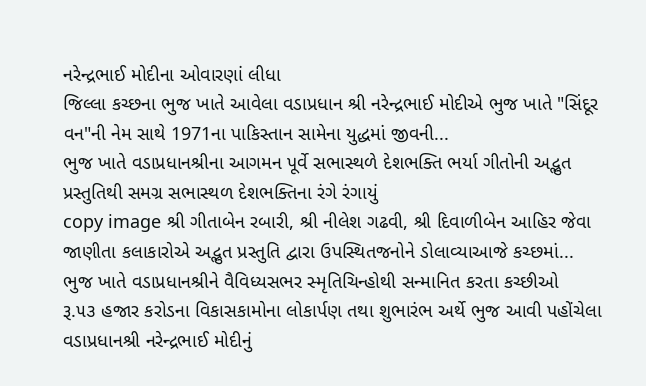નરેન્દ્રભાઈ મોદીના ઓવારણાં લીધા
જિલ્લા કચ્છના ભુજ ખાતે આવેલા વડાપ્રધાન શ્રી નરેન્દ્રભાઈ મોદીએ ભુજ ખાતે "સિંદૂર વન"ની નેમ સાથે 1971ના પાકિસ્તાન સામેના યુદ્ધમાં જીવની...
ભુજ ખાતે વડાપ્રધાનશ્રીના આગમન પૂર્વે સભાસ્થળે દેશભક્તિ ભર્યા ગીતોની અદ્ભુત પ્રસ્તુતિથી સમગ્ર સભાસ્થળ દેશભક્તિના રંગે રંગાયું
copy image શ્રી ગીતાબેન રબારી, શ્રી નીલેશ ગઢવી, શ્રી દિવાળીબેન આહિર જેવા જાણીતા કલાકારોએ અદ્ભુત પ્રસ્તુતિ દ્વારા ઉપસ્થિતજનોને ડોલાવ્યાઆજે કચ્છમાં...
ભુજ ખાતે વડાપ્રધાનશ્રીને વૈવિધ્યસભર સ્મૃતિચિન્હોથી સન્માનિત કરતા કચ્છીઓ
રૂ.૫૩ હજાર કરોડના વિકાસકામોના લોકાર્પણ તથા શુભારંભ અર્થે ભુજ આવી પહોંચેલા વડાપ્રધાનશ્રી નરેન્દ્રભાઈ મોદીનું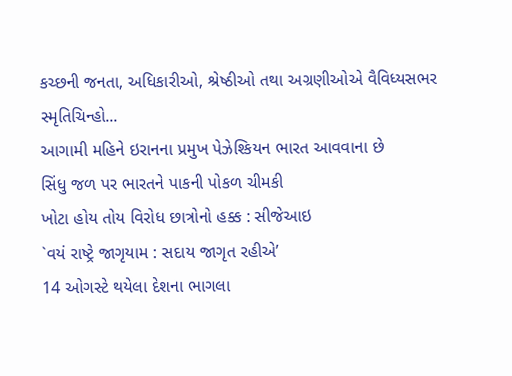કચ્છની જનતા, અધિકારીઓ, શ્રેષ્ઠીઓ તથા અગ્રણીઓએ વૈવિધ્યસભર સ્મૃતિચિન્હો...
આગામી મહિને ઇરાનના પ્રમુખ પેઝેશ્કિયન ભારત આવવાના છે
સિંધુ જળ પર ભારતને પાકની પોકળ ચીમકી
ખોટા હોય તોય વિરોધ છાત્રોનો હક્ક : સીજેઆઇ
`વયં રાષ્ટ્રે જાગૃયામ : સદાય જાગૃત રહીએ’
14 ઓગસ્ટે થયેલા દેશના ભાગલા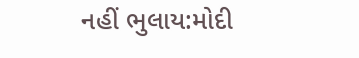નહીં ભુલાય:મોદી